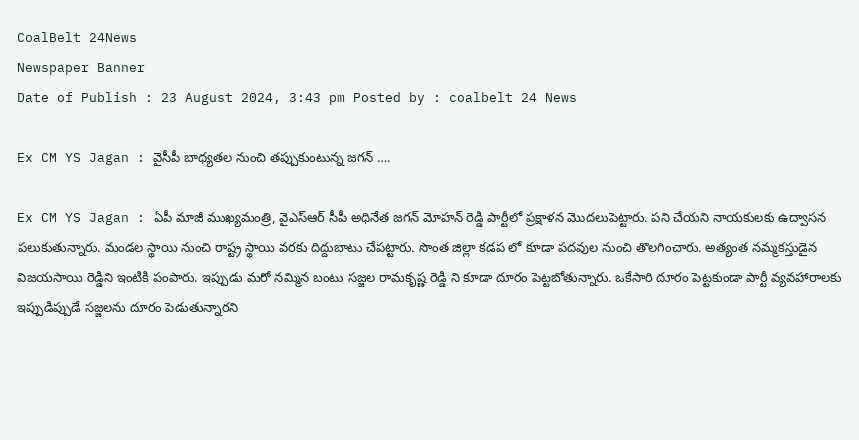CoalBelt 24News
Newspaper Banner
Date of Publish : 23 August 2024, 3:43 pm Posted by : coalbelt 24 News

Ex CM YS Jagan : వైసీపీ బాధ్యతల నుంచి తప్పుకుంటున్న జగన్ ….

Ex CM YS Jagan : ఏపీ మాజీ ముఖ్యమంత్రి, వైఎస్ఆర్ సీపీ అధినేత జగన్ మోహన్ రెడ్డి పార్టీలో ప్రక్షాళన మొదలుపెట్టారు. పని చేయని నాయకులకు ఉద్వాసన పలుకుతున్నారు. మండల స్థాయి నుంచి రాష్ట్ర స్థాయి వరకు దిద్దుబాటు చేపట్టారు. సొంత జిల్లా కడప లో కూడా పదవుల నుంచి తొలగించారు. అత్యంత నమ్మకస్తుడైన విజయసాయి రెడ్డిని ఇంటికి పంపారు. ఇప్పుడు మరో నమ్మిన బంటు సజ్జల రామకృష్ణ రెడ్డి ని కూడా దూరం పెట్టబోతున్నారు. ఒకేసారి దూరం పెట్టకుండా పార్టీ వ్యవహారాలకు ఇప్పుడిప్పుడే సజ్జలను దూరం పెడుతున్నారని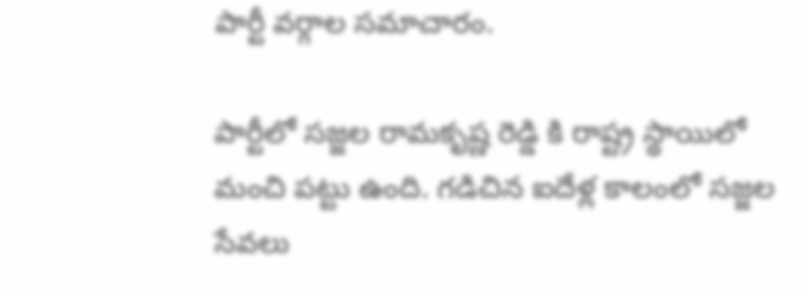పార్టీ వర్గాల సమాచారం.

పార్టీలో సజ్జల రామకృష్ణ రెడ్డి కి రాష్ట్ర స్థాయిలో మంచి పట్టు ఉంది. గడిచిన ఐదేళ్ల కాలంలో సజ్జల సేవలు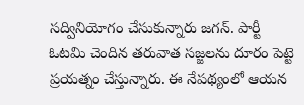సద్వినియోగం చేసుకున్నారు జగన్. పార్టీ ఓటమి చెందిన తరువాత సజ్జలను దూరం పెట్టె ప్రయత్నం చేస్తున్నారు. ఈ నేపథ్యంలో ఆయన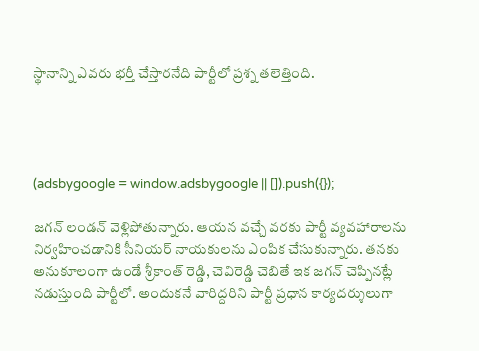స్థానాన్ని ఎవరు భర్తీ చేస్తారనేది పార్టీలో ప్రశ్న తలెత్తింది.




(adsbygoogle = window.adsbygoogle || []).push({});

జగన్ లండన్ వెళ్లిపోతున్నారు. ఆయన వచ్చే వరకు పార్టీ వ్యవహారాలను నిర్వహించడానికి సీనియర్ నాయకులను ఎంపిక చేసుకున్నారు. తనకు అనుకూలంగా ఉండే శ్రీకాంత్ రెడ్డి, చెవిరెడ్డి చెబితే ఇక జగన్ చెప్పినట్లే నడుస్తుంది పార్టీలో. అందుకనే వారిద్దరిని పార్టీ ప్రధాన కార్యదర్శులుగా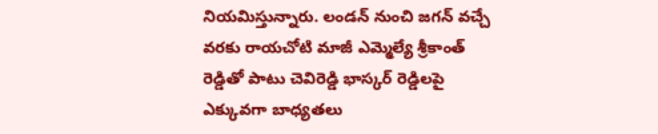నియమిస్తున్నారు. లండన్ నుంచి జగన్ వచ్చే వరకు రాయచోటి మాజీ ఎమ్మెల్యే శ్రీకాంత్ రెడ్డితో పాటు చెవిరెడ్డి భాస్కర్ రెడ్డిలపై ఎక్కువగా బాధ్యతలు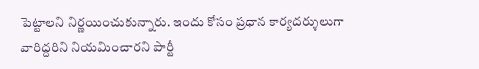పెట్టాలని నిర్ణయించుకున్నారు. ఇందు కోసం ప్రధాన కార్యదర్శులుగా వారిద్దరిని నియమించారని పార్టీ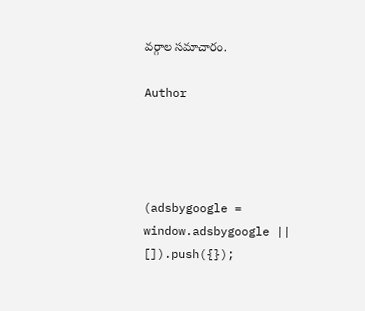వర్గాల సమాచారం.

Author




(adsbygoogle = window.adsbygoogle || []).push({});